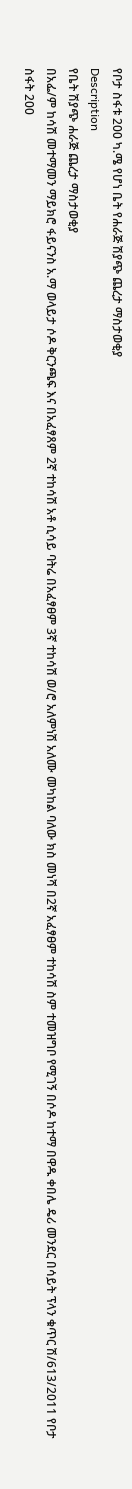የቦታ ስፋቱ 200 ካ.ሜ የሆነ ቤት የሐራጅ ሽያጭ ጨረታ ማስታወቂያ
Description
የቤት ሽያጭ ሐራጅ ጨረታ ማስታወቂያ
በአፌ/ም ከሳሽ መተማመን ማይክሮ ፋይናንስ አ.ማ ወላይታ ሶዶ ቅርንጫፍ እና በአፈፃጸም 2ኛ ተከሳሽ አቶ ሲሳይ ባትሬ በአፈፃፀም 3ኛ ተከሳሽ ወ/ሮ አለምነሽ አለሙ መካከል ባለው ክስ መነሻ በ2ኛ አፈፃፀም ተከሳሽ ስም ተመዝግቦ የሚገኝ በሶዶ ከተማ በዋዱ ቀበሌ ዴሪ መንደር በሳይት ፕላን ቁጥር ሽ/613/2011 የቦታ ስፋት 200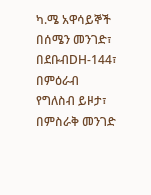ካ.ሜ አዋሳይኞች በሰሜን መንገድ፣ በደቡብDH-144፣ በምዕራብ የግለስብ ይዞታ፣ በምስራቅ መንገድ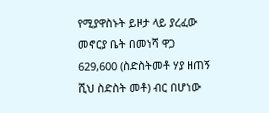የሚያዋስኑት ይዞታ ላይ ያረፈው መኖርያ ቤት በመነሻ ዋጋ 629,600 (ስድስትመቶ ሃያ ዘጠኝ ሺህ ስድስት መቶ) ብር በሆነው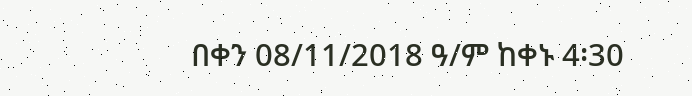በቀን 08/11/2018 ዓ/ም ከቀኑ 4፡30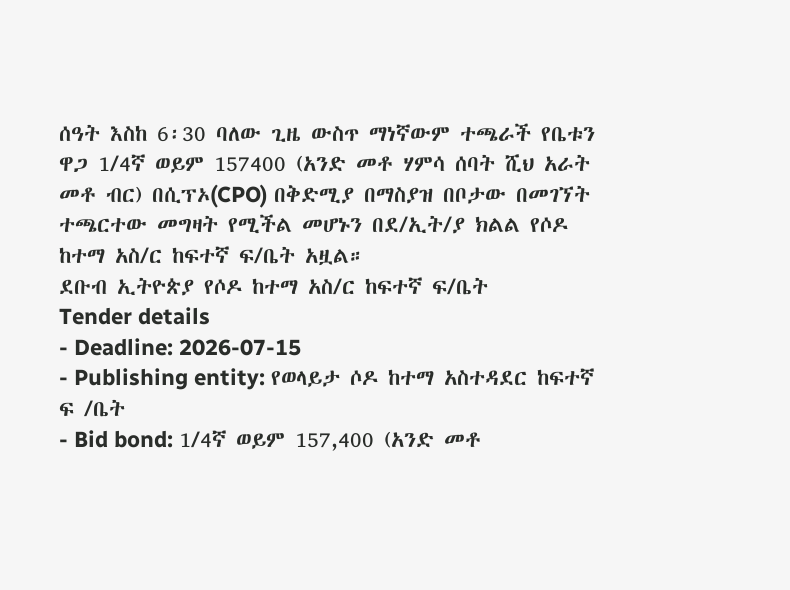ሰዓት እስከ 6፡30 ባለው ጊዜ ውስጥ ማነኛውም ተጫራች የቤቱን ዋጋ 1/4ኛ ወይም 157400 (አንድ መቶ ሃምሳ ሰባት ሺህ አራት መቶ ብር) በሲፕኦ(CPO) በቅድሚያ በማስያዝ በቦታው በመገኘት ተጫርተው መግዛት የሚችል መሆኑን በደ/ኢት/ያ ክልል የሶዶ ከተማ አስ/ር ከፍተኛ ፍ/ቤት አዟል።
ደቡብ ኢትዮጵያ የሶዶ ከተማ አስ/ር ከፍተኛ ፍ/ቤት
Tender details
- Deadline: 2026-07-15
- Publishing entity: የወላይታ ሶዶ ከተማ አስተዳደር ከፍተኛ ፍ /ቤት
- Bid bond: 1/4ኛ ወይም 157,400 (አንድ መቶ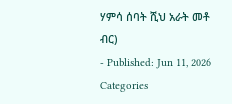ሃምሳ ሰባት ሺህ አራት መቶ ብር)
- Published: Jun 11, 2026
Categories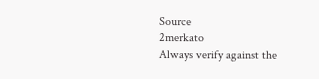Source
2merkato
Always verify against the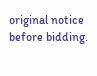original notice before bidding.